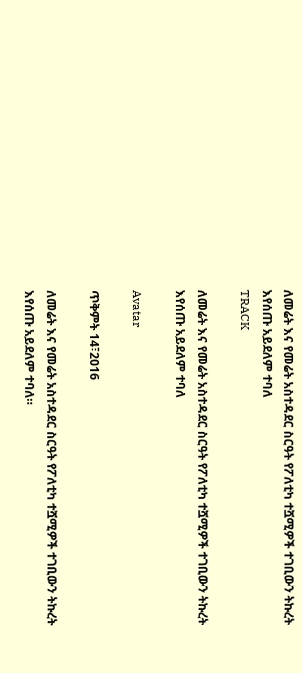ለመሬት እና የመሬት አስተዳደር ስርዓት የፖለቲካ ተሿሚዎች ተገቢውን ትኩረት እየሰጡ አይደለም ተባለ
TRACK

ለመሬት እና የመሬት አስተዳደር ስርዓት የፖለቲካ ተሿሚዎች ተገቢውን ትኩረት እየሰጡ አይደለም ተባለ

Avatar

ጥቅምት 14፣2016

ለመሬት እና የመሬት አስተዳደር ስርዓት የፖለቲካ ተሿሚዎች ተገቢውን ትኩረት እየሰጡ አይደለም ተባለ።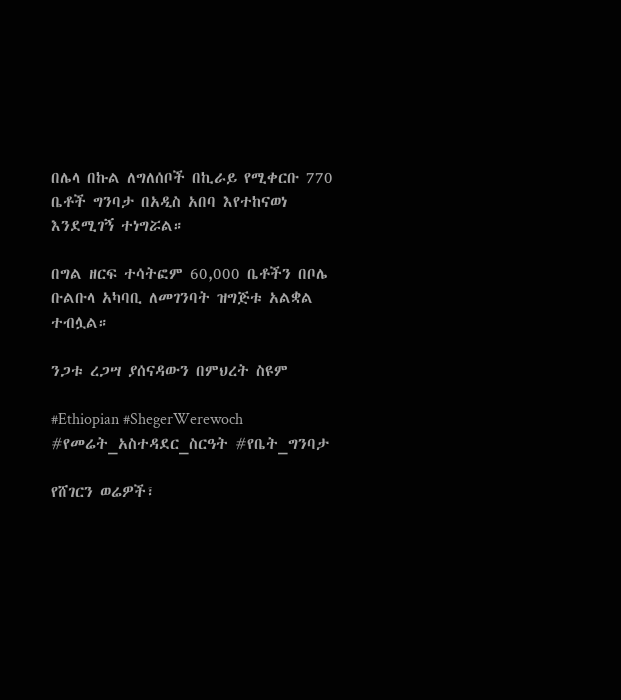በሌላ በኩል ለግለሰቦች በኪራይ የሚቀርቡ 770 ቤቶች ግንባታ በአዲስ አበባ እየተከናወነ እንደሚገኝ ተነግሯል።

በግል ዘርፍ ተሳትፎም 60,000 ቤቶችን በቦሌ ቡልቡላ አካባቢ ለመገንባት ዝግጅቱ አልቋል ተብሏል።

ንጋቱ ረጋሣ ያሰናዳውን በምህረት ስዩም

#Ethiopian #ShegerWerewoch #የመሬት_አስተዳደር_ስርዓት #የቤት_ግንባታ

የሸገርን ወሬዎች፣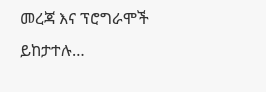መረጃ እና ፕሮግራሞች ይከታተሉ…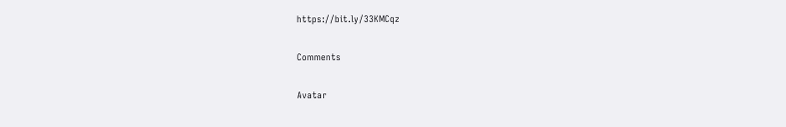https://bit.ly/33KMCqz

Comments

Avatar